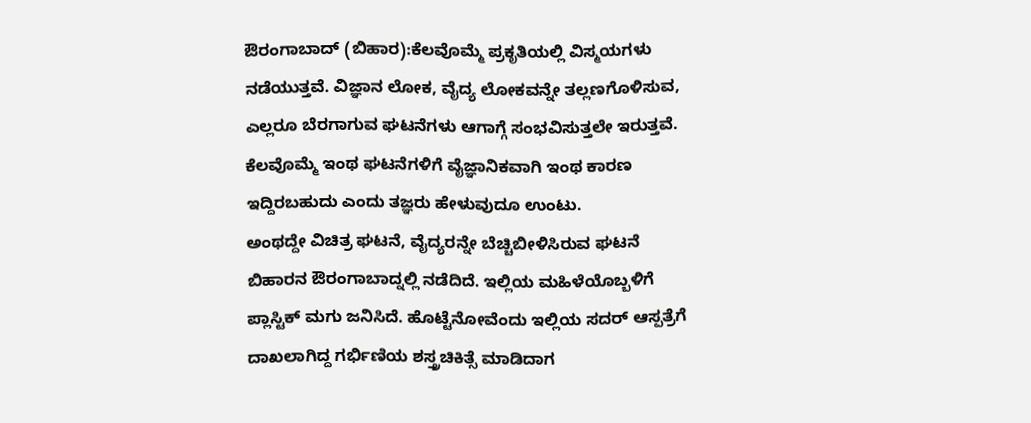ಔರಂಗಾಬಾದ್ (ಬಿಹಾರ):ಕೆಲವೊಮ್ಮೆ ಪ್ರಕೃತಿಯಲ್ಲಿ ವಿಸ್ಮಯಗಳು ನಡೆಯುತ್ತವೆ. ವಿಜ್ಞಾನ ಲೋಕ, ವೈದ್ಯ ಲೋಕವನ್ನೇ ತಲ್ಲಣಗೊಳಿಸುವ, ಎಲ್ಲರೂ ಬೆರಗಾಗುವ ಘಟನೆಗಳು ಆಗಾಗ್ಗೆ ಸಂಭವಿಸುತ್ತಲೇ ಇರುತ್ತವೆ. ಕೆಲವೊಮ್ಮೆ ಇಂಥ ಘಟನೆಗಳಿಗೆ ವೈಜ್ಞಾನಿಕವಾಗಿ ಇಂಥ ಕಾರಣ ಇದ್ದಿರಬಹುದು ಎಂದು ತಜ್ಞರು ಹೇಳುವುದೂ ಉಂಟು.
ಅಂಥದ್ದೇ ವಿಚಿತ್ರ ಘಟನೆ, ವೈದ್ಯರನ್ನೇ ಬೆಚ್ಚಿಬೀಳಿಸಿರುವ ಘಟನೆ ಬಿಹಾರನ ಔರಂಗಾಬಾದ್ನಲ್ಲಿ ನಡೆದಿದೆ. ಇಲ್ಲಿಯ ಮಹಿಳೆಯೊಬ್ಬಳಿಗೆ ಪ್ಲಾಸ್ಟಿಕ್‌ ಮಗು ಜನಿಸಿದೆ. ಹೊಟ್ಟೆನೋವೆಂದು ಇಲ್ಲಿಯ ಸದರ್ ಆಸ್ಪತ್ರೆಗೆ ದಾಖಲಾಗಿದ್ದ ಗರ್ಭಿಣಿಯ ಶಸ್ತ್ರಚಿಕಿತ್ಸೆ ಮಾಡಿದಾಗ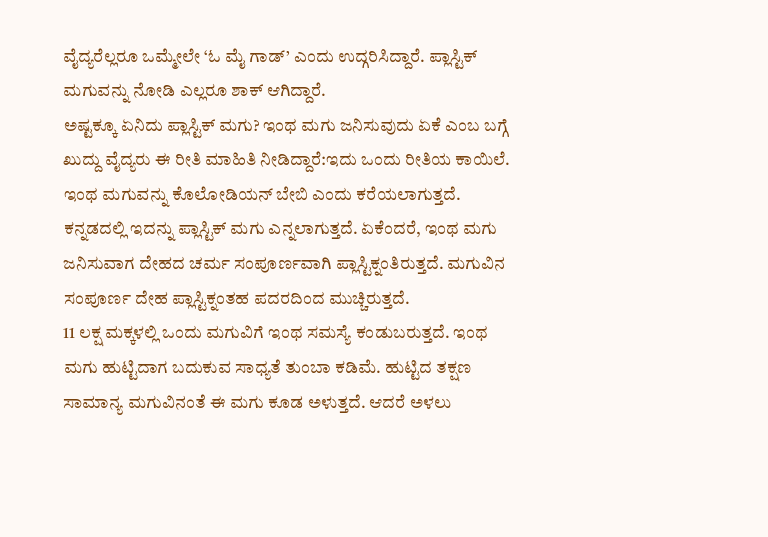ವೈದ್ಯರೆಲ್ಲರೂ ಒಮ್ಮೇಲೇ ‘ಓ ಮೈ ಗಾಡ್‌’ ಎಂದು ಉದ್ಗರಿಸಿದ್ದಾರೆ. ಪ್ಲಾಸ್ಟಿಕ್ ಮಗುವನ್ನು ನೋಡಿ ಎಲ್ಲರೂ ಶಾಕ್‌ ಆಗಿದ್ದಾರೆ.
ಅಷ್ಟಕ್ಕೂ ಏನಿದು ಪ್ಲಾಸ್ಟಿಕ್‌ ಮಗು? ಇಂಥ ಮಗು ಜನಿಸುವುದು ಏಕೆ ಎಂಬ ಬಗ್ಗೆ ಖುದ್ದು ವೈದ್ಯರು ಈ ರೀತಿ ಮಾಹಿತಿ ನೀಡಿದ್ದಾರೆ:ಇದು ಒಂದು ರೀತಿಯ ಕಾಯಿಲೆ. ಇಂಥ ಮಗುವನ್ನು ಕೊಲೋಡಿಯನ್ ಬೇಬಿ ಎಂದು ಕರೆಯಲಾಗುತ್ತದೆ. ಕನ್ನಡದಲ್ಲಿ ಇದನ್ನು ಪ್ಲಾಸ್ಟಿಕ್‌ ಮಗು ಎನ್ನಲಾಗುತ್ತದೆ. ಏಕೆಂದರೆ, ಇಂಥ ಮಗು ಜನಿಸುವಾಗ ದೇಹದ ಚರ್ಮ ಸಂಪೂರ್ಣವಾಗಿ ಪ್ಲಾಸ್ಟಿಕ್ನಂತಿರುತ್ತದೆ. ಮಗುವಿನ ಸಂಪೂರ್ಣ ದೇಹ ಪ್ಲಾಸ್ಟಿಕ್ನಂತಹ ಪದರದಿಂದ ಮುಚ್ಚಿರುತ್ತದೆ.
11 ಲಕ್ಷ ಮಕ್ಕಳಲ್ಲಿ ಒಂದು ಮಗುವಿಗೆ ಇಂಥ ಸಮಸ್ಯೆ ಕಂಡುಬರುತ್ತದೆ. ಇಂಥ ಮಗು ಹುಟ್ಟಿದಾಗ ಬದುಕುವ ಸಾಧ್ಯತೆ ತುಂಬಾ ಕಡಿಮೆ. ಹುಟ್ಟಿದ ತಕ್ಷಣ ಸಾಮಾನ್ಯ ಮಗುವಿನಂತೆ ಈ ಮಗು ಕೂಡ ಅಳುತ್ತದೆ. ಆದರೆ ಅಳಲು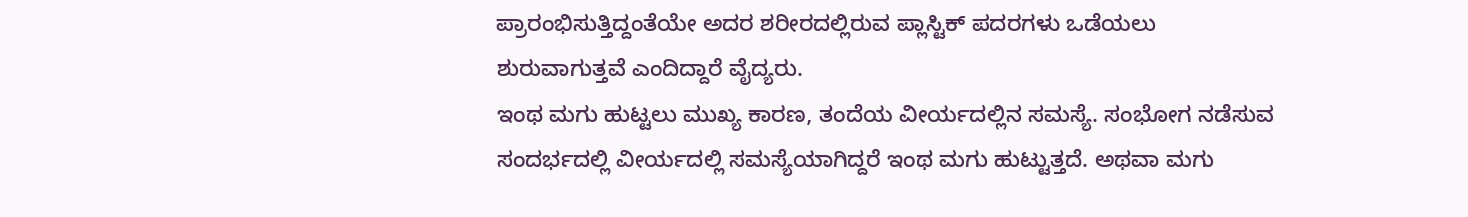ಪ್ರಾರಂಭಿಸುತ್ತಿದ್ದಂತೆಯೇ ಅದರ ಶರೀರದಲ್ಲಿರುವ ಪ್ಲಾಸ್ಟಿಕ್‌ ಪದರಗಳು ಒಡೆಯಲು ಶುರುವಾಗುತ್ತವೆ ಎಂದಿದ್ದಾರೆ ವೈದ್ಯರು.
ಇಂಥ ಮಗು ಹುಟ್ಟಲು ಮುಖ್ಯ ಕಾರಣ, ತಂದೆಯ ವೀರ್ಯದಲ್ಲಿನ ಸಮಸ್ಯೆ. ಸಂಭೋಗ ನಡೆಸುವ ಸಂದರ್ಭದಲ್ಲಿ ವೀರ್ಯದಲ್ಲಿ ಸಮಸ್ಯೆಯಾಗಿದ್ದರೆ ಇಂಥ ಮಗು ಹುಟ್ಟುತ್ತದೆ. ಅಥವಾ ಮಗು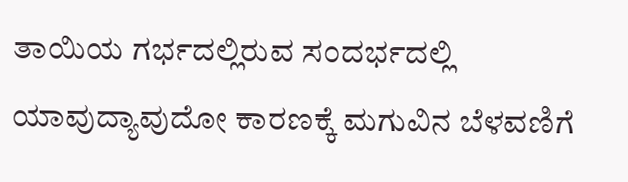ತಾಯಿಯ ಗರ್ಭದಲ್ಲಿರುವ ಸಂದರ್ಭದಲ್ಲಿ ಯಾವುದ್ಯಾವುದೋ ಕಾರಣಕ್ಕೆ ಮಗುವಿನ ಬೆಳವಣಿಗೆ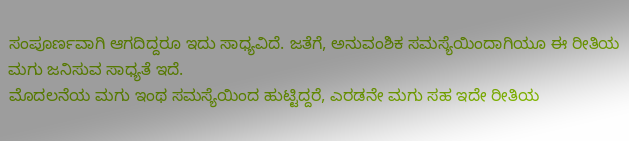ಸಂಪೂರ್ಣವಾಗಿ ಆಗದಿದ್ದರೂ ಇದು ಸಾಧ್ಯವಿದೆ. ಜತೆಗೆ, ಅನುವಂಶಿಕ ಸಮಸ್ಯೆಯಿಂದಾಗಿಯೂ ಈ ರೀತಿಯ ಮಗು ಜನಿಸುವ ಸಾಧ್ಯತೆ ಇದೆ.
ಮೊದಲನೆಯ ಮಗು ಇಂಥ ಸಮಸ್ಯೆಯಿಂದ ಹುಟ್ಟಿದ್ದರೆ, ಎರಡನೇ ಮಗು ಸಹ ಇದೇ ರೀತಿಯ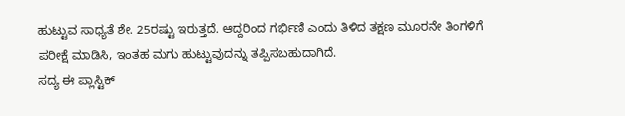ಹುಟ್ಟುವ ಸಾಧ್ಯತೆ ಶೇ. 25ರಷ್ಟು ಇರುತ್ತದೆ. ಆದ್ದರಿಂದ ಗರ್ಭಿಣಿ ಎಂದು ತಿಳಿದ ತಕ್ಷಣ ಮೂರನೇ ತಿಂಗಳಿಗೆ ಪರೀಕ್ಷೆ ಮಾಡಿಸಿ, ಇಂತಹ ಮಗು ಹುಟ್ಟುವುದನ್ನು ತಪ್ಪಿಸಬಹುದಾಗಿದೆ.
ಸದ್ಯ ಈ ಪ್ಲಾಸ್ಟಿಕ್‌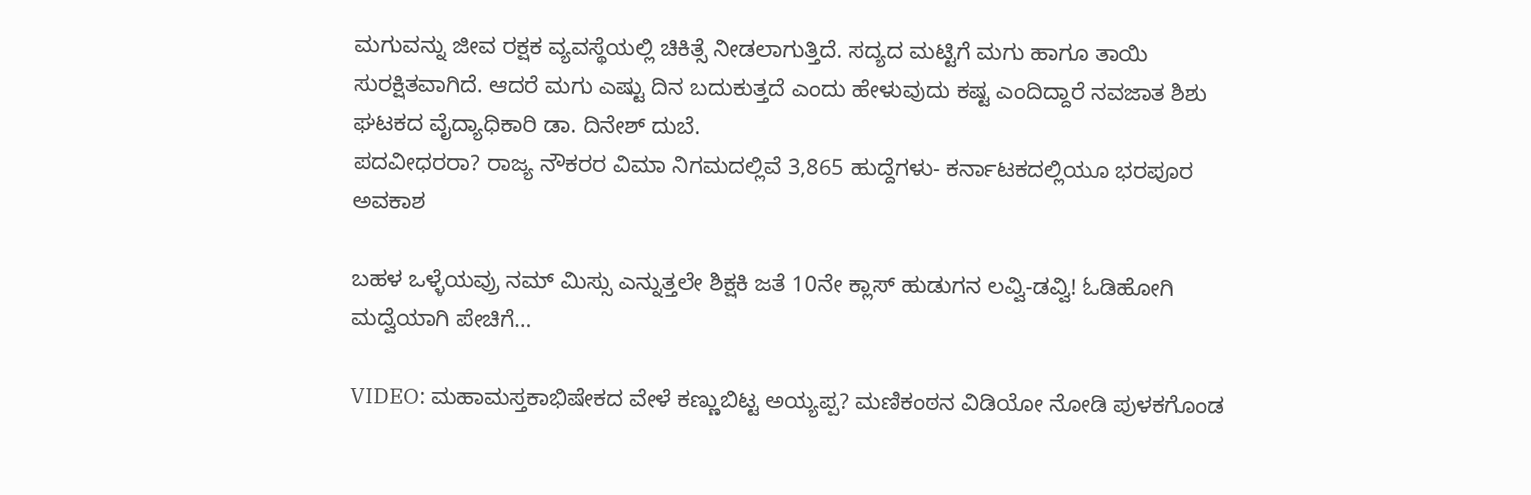ಮಗುವನ್ನು ಜೀವ ರಕ್ಷಕ ವ್ಯವಸ್ಥೆಯಲ್ಲಿ ಚಿಕಿತ್ಸೆ ನೀಡಲಾಗುತ್ತಿದೆ. ಸದ್ಯದ ಮಟ್ಟಿಗೆ ಮಗು ಹಾಗೂ ತಾಯಿ ಸುರಕ್ಷಿತವಾಗಿದೆ. ಆದರೆ ಮಗು ಎಷ್ಟು ದಿನ ಬದುಕುತ್ತದೆ ಎಂದು ಹೇಳುವುದು ಕಷ್ಟ ಎಂದಿದ್ದಾರೆ ನವಜಾತ ಶಿಶು ಘಟಕದ ವೈದ್ಯಾಧಿಕಾರಿ ಡಾ. ದಿನೇಶ್ ದುಬೆ.
ಪದವೀಧರರಾ? ರಾಜ್ಯ ನೌಕರರ ವಿಮಾ ನಿಗಮದಲ್ಲಿವೆ 3,865 ಹುದ್ದೆಗಳು- ಕರ್ನಾಟಕದಲ್ಲಿಯೂ ಭರಪೂರ ಅವಕಾಶ

ಬಹಳ ಒಳ್ಳೆಯವ್ರು ನಮ್‌ ಮಿಸ್ಸು ಎನ್ನುತ್ತಲೇ ಶಿಕ್ಷಕಿ ಜತೆ 10ನೇ ಕ್ಲಾಸ್‌ ಹುಡುಗನ ಲವ್ವಿ-ಡವ್ವಿ! ಓಡಿಹೋಗಿ ಮದ್ವೆಯಾಗಿ ಪೇಚಿಗೆ…

VIDEO: ಮಹಾಮಸ್ತಕಾಭಿಷೇಕದ ವೇಳೆ ಕಣ್ಣುಬಿಟ್ಟ ಅಯ್ಯಪ್ಪ? ಮಣಿಕಂಠನ ವಿಡಿಯೋ ನೋಡಿ ಪುಳಕಗೊಂಡ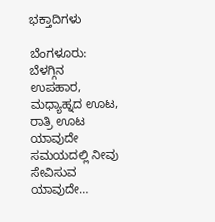ಭಕ್ತಾದಿಗಳು

ಬೆಂಗಳೂರು: ಬೆಳಗ್ಗಿನ ಉಪಹಾರ, ಮಧ್ಯಾಹ್ನದ ಊಟ, ರಾತ್ರಿ ಊಟ ಯಾವುದೇ ಸಮಯದಲ್ಲಿ ನೀವು ಸೇವಿಸುವ ಯಾವುದೇ…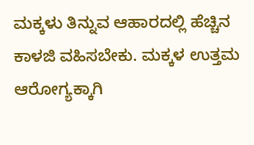ಮಕ್ಕಳು ತಿನ್ನುವ ಆಹಾರದಲ್ಲಿ ಹೆಚ್ಚಿನ ಕಾಳಜಿ ವಹಿಸಬೇಕು. ಮಕ್ಕಳ ಉತ್ತಮ ಆರೋಗ್ಯಕ್ಕಾಗಿ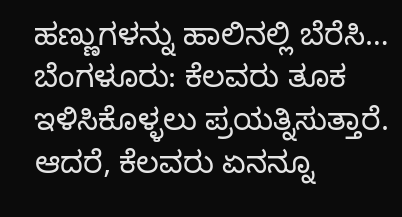ಹಣ್ಣುಗಳನ್ನು ಹಾಲಿನಲ್ಲಿ ಬೆರೆಸಿ…
ಬೆಂಗಳೂರು: ಕೆಲವರು ತೂಕ ಇಳಿಸಿಕೊಳ್ಳಲು ಪ್ರಯತ್ನಿಸುತ್ತಾರೆ. ಆದರೆ, ಕೆಲವರು ಏನನ್ನೂ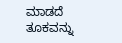ಮಾಡದೆ ತೂಕವನ್ನು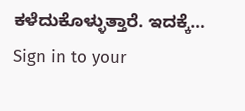ಕಳೆದುಕೊಳ್ಳುತ್ತಾರೆ. ಇದಕ್ಕೆ…
Sign in to your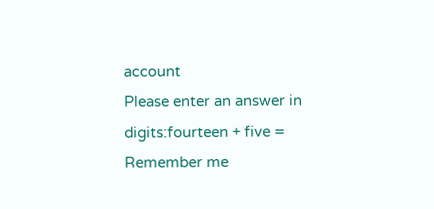account
Please enter an answer in digits:fourteen + five =
Remember me